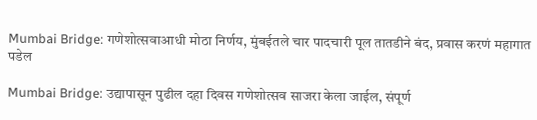Mumbai Bridge: गणेशोत्सवाआधी मोठा निर्णय, मुंबईतले चार पादचारी पूल तातडीने बंद, प्रवास करणं महागात पडेल

Mumbai Bridge: उद्यापासून पुढील दहा दिवस गणेशोत्सव साजरा केला जाईल, संपूर्ण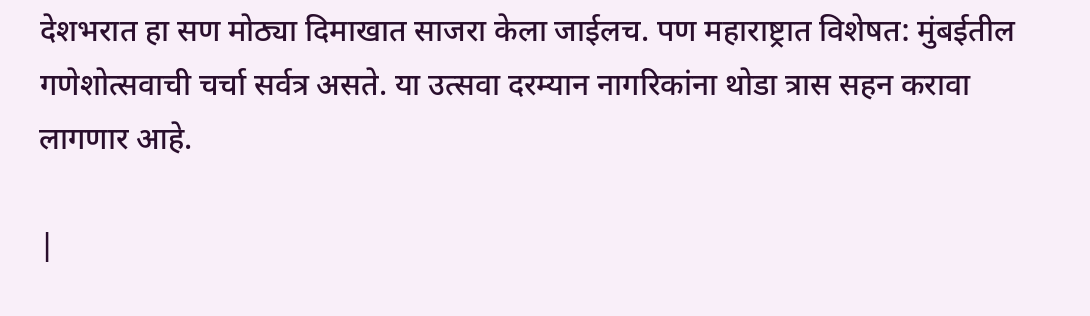देशभरात हा सण मोठ्या दिमाखात साजरा केला जाईलच. पण महाराष्ट्रात विशेषत: मुंबईतील गणेशोत्सवाची चर्चा सर्वत्र असते. या उत्सवा दरम्यान नागरिकांना थोडा त्रास सहन करावा लागणार आहे.

|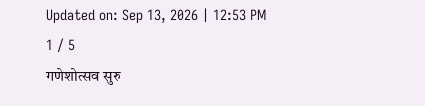Updated on: Sep 13, 2026 | 12:53 PM
1 / 5
गणेशोत्सव सुरु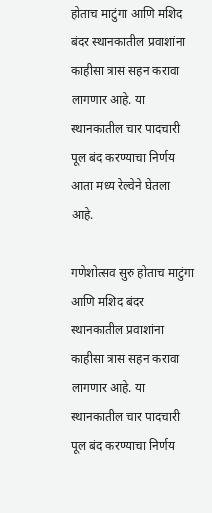होताच माटुंगा आणि मशिद बंदर स्थानकातील प्रवाशांना काहीसा त्रास सहन करावा लागणार आहे. या स्थानकातील चार पादचारी पूल बंद करण्याचा निर्णय आता मध्य रेल्वेने घेतला आहे.

गणेशोत्सव सुरु होताच माटुंगा आणि मशिद बंदर स्थानकातील प्रवाशांना काहीसा त्रास सहन करावा लागणार आहे. या स्थानकातील चार पादचारी पूल बंद करण्याचा निर्णय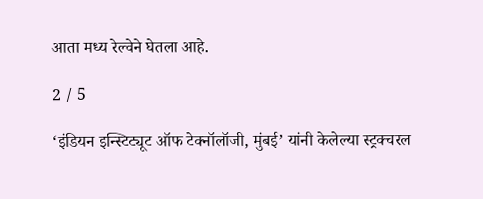आता मध्य रेल्वेने घेतला आहे.

2 / 5

‘इंडियन इन्स्टिट्यूट ऑफ टेक्नॉलॉजी, मुंबई’ यांनी केलेल्या स्ट्रक्चरल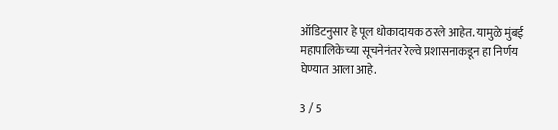ऑडिटनुसार हे पूल धोकादायक ठरले आहेत. यामुळे मुंबई महापालिकेच्या सूचनेनंतर रेल्वे प्रशासनाकडून हा निर्णय घेण्यात आला आहे.

3 / 5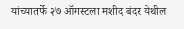यांच्यातर्फे २७ ऑगस्टला मशीद बंदर येथील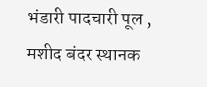भंडारी पादचारी पूल , मशीद बंदर स्थानक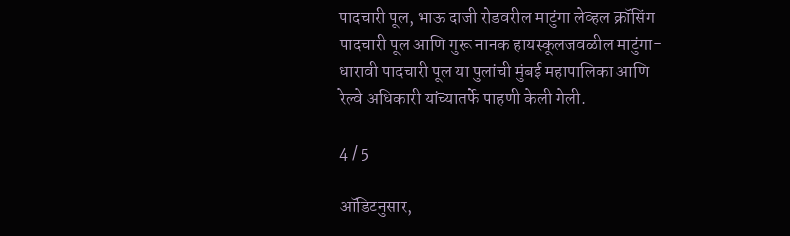पादचारी पूल, भाऊ दाजी रोडवरील माटुंगा लेव्हल क्रॉसिंग पादचारी पूल आणि गुरू नानक हायस्कूलजवळील माटुंगा-धारावी पादचारी पूल या पुलांची मुंबई महापालिका आणि रेल्वे अधिकारी यांच्यातर्फे पाहणी केली गेली.

4 / 5

ऑडिटनुसार,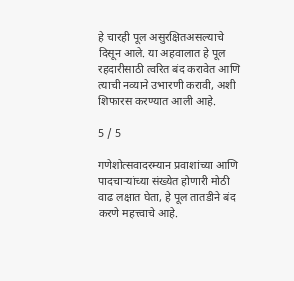हे चारही पूल असुरक्षितअसल्याचे दिसून आले. या अहवालात हे पूल रहदारीसाठी त्वरित बंद करावेत आणि त्याची नव्याने उभारणी करावी, अशी शिफारस करण्यात आली आहे.

5 / 5

गणेशोत्सवादरम्यान प्रवाशांच्या आणि पादचाऱ्यांच्या संख्येत होणारी मोठी वाढ लक्षात घेता, हे पूल तातडीने बंद करणे महत्त्वाचे आहे.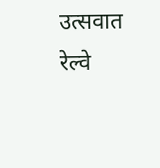उत्सवात रेल्वे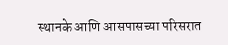स्थानके आणि आसपासच्या परिसरात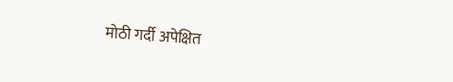मोठी गर्दी अपेक्षित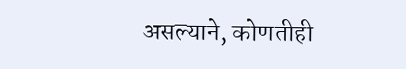असल्याने, कोणतीही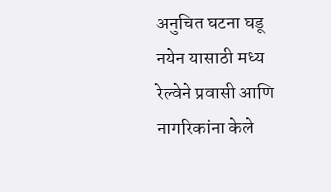अनुचित घटना घडू नयेन यासाठी मध्य रेल्वेने प्रवासी आणि नागरिकांना केले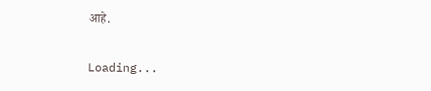आहे.

Loading...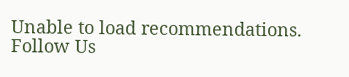Unable to load recommendations.
Follow Us